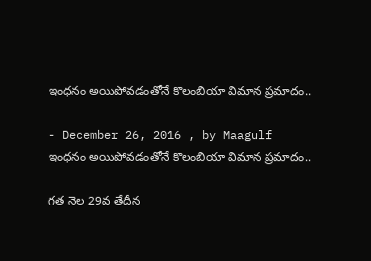ఇంధనం అయిపోవడంతోనే కొలంబియా విమాన ప్రమాదం..

- December 26, 2016 , by Maagulf
ఇంధనం అయిపోవడంతోనే కొలంబియా విమాన ప్రమాదం..

గత నెల 29వ తేదీన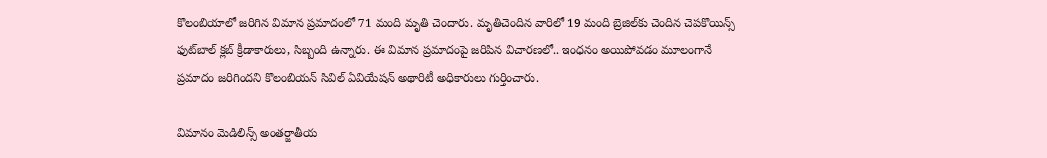కొలంబియాలో జరిగిన విమాన ప్రమాదంలో 71 మంది మృతి చెందారు. మృతిచెందిన వారిలో 19 మంది బ్రెజిల్‌కు చెందిన చెపకొయిన్స్‌ ఫుట్‌బాల్‌ క్లబ్‌ క్రీడాకారులు, సిబ్బంది ఉన్నారు. ఈ విమాన ప్రమాదంపై జరిపిన విచారణలో.. ఇంధనం అయిపోవడం మూలంగానే ప్రమాదం జరిగిందని కొలంబియన్‌ సివిల్‌ ఏవియేషన్‌ అథారిటీ అధికారులు గుర్తించారు.

విమానం మెడిలిన్స్‌ అంతర్జాతీయ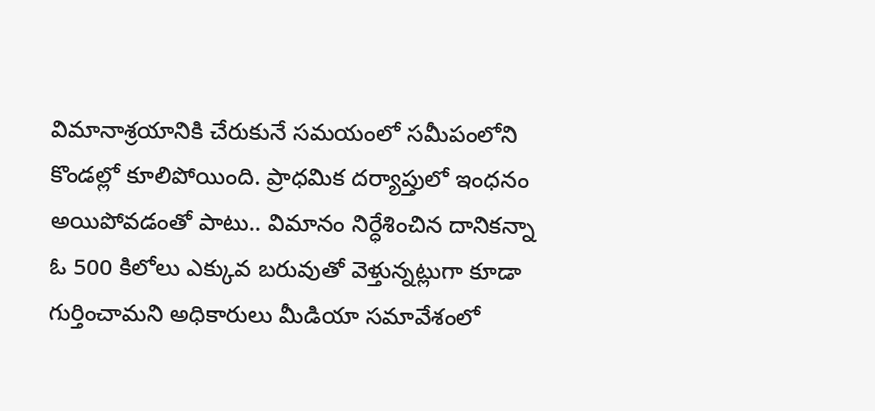విమానాశ్రయానికి చేరుకునే సమయంలో సమీపంలోని కొండల్లో కూలిపోయింది. ప్రాధమిక దర్యాప్తులో ఇంధనం అయిపోవడంతో పాటు.. విమానం నిర్ధేశించిన దానికన్నా ఓ 500 కిలోలు ఎక్కువ బరువుతో వెళ్తున్నట్లుగా కూడా గుర్తించామని అధికారులు మీడియా సమావేశంలో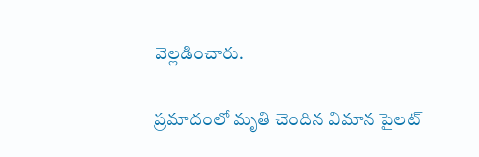వెల్లడించారు.

ప్రమాదంలో మృతి చెందిన విమాన పైలట్‌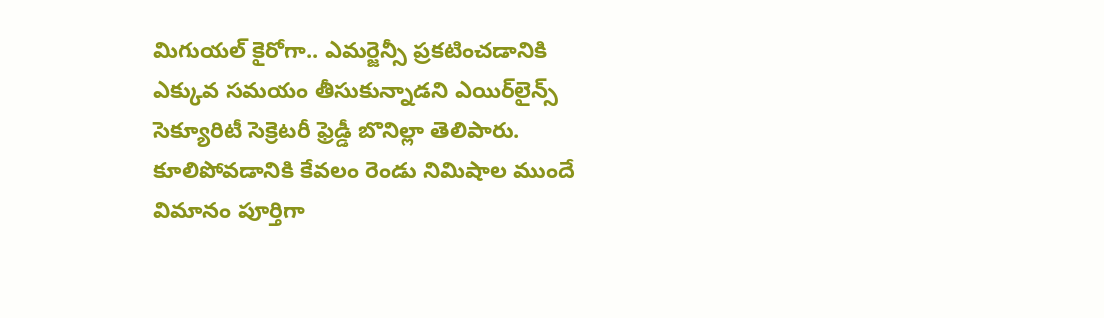మిగుయల్‌ కైరోగా.. ఎమర్జెన్సీ ప్రకటించడానికి ఎక్కువ సమయం తీసుకున్నాడని ఎయిర్‌లైన్స్‌ సెక్యూరిటీ సెక్రెటరీ ఫ్రెడ్డీ బొనిల్లా తెలిపారు. కూలిపోవడానికి కేవలం రెండు నిమిషాల ముందే విమానం పూర్తిగా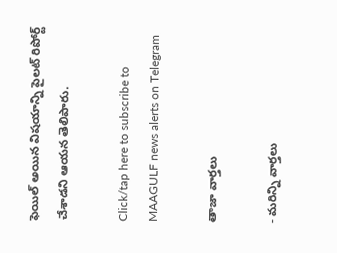ఫెయిల్‌ అయిన విషయాన్ని పైలట్‌ రిపోర్ట్‌ చేశాడని ఆయన తెలిపారు.

Click/tap here to subscribe to MAAGULF news alerts on Telegram

తాజా వార్తలు

- మరిన్ని వార్తలు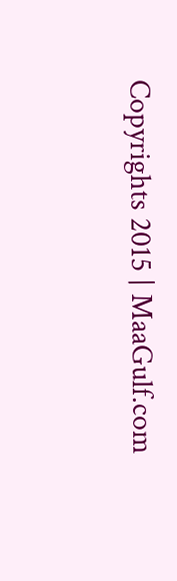Copyrights 2015 | MaaGulf.com